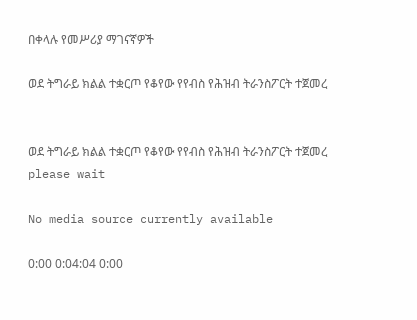በቀላሉ የመሥሪያ ማገናኛዎች

ወደ ትግራይ ክልል ተቋርጦ የቆየው የየብስ የሕዝብ ትራንስፖርት ተጀመረ


ወደ ትግራይ ክልል ተቋርጦ የቆየው የየብስ የሕዝብ ትራንስፖርት ተጀመረ
please wait

No media source currently available

0:00 0:04:04 0:00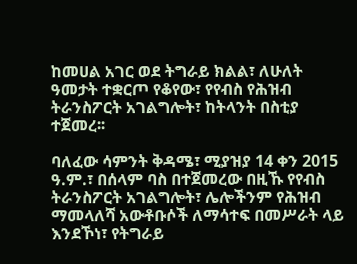ከመሀል አገር ወደ ትግራይ ክልል፣ ለሁለት ዓመታት ተቋርጦ የቆየው፣ የየብስ የሕዝብ ትራንስፖርት አገልግሎት፣ ከትላንት በስቲያ ተጀመረ፡፡

ባለፈው ሳምንት ቅዳሜ፣ ሚያዝያ 14 ቀን 2015 ዓ.ም.፣ በሰላም ባስ በተጀመረው በዚኹ የየብስ ትራንስፖርት አገልግሎት፣ ሌሎችንም የሕዝብ ማመላለሻ አውቶቡሶች ለማሳተፍ በመሥራት ላይ እንደኾነ፣ የትግራይ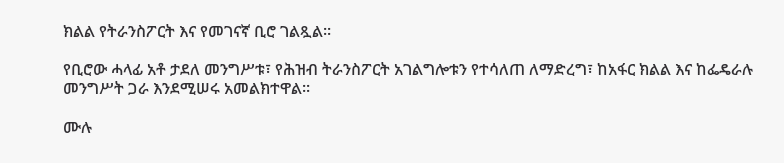ክልል የትራንስፖርት እና የመገናኛ ቢሮ ገልጿል፡፡

የቢሮው ሓላፊ አቶ ታደለ መንግሥቱ፣ የሕዝብ ትራንስፖርት አገልግሎቱን የተሳለጠ ለማድረግ፣ ከአፋር ክልል እና ከፌዴራሉ መንግሥት ጋራ እንደሚሠሩ አመልክተዋል፡፡

ሙሉ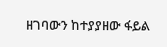ዘገባውን ከተያያዘው ፋይል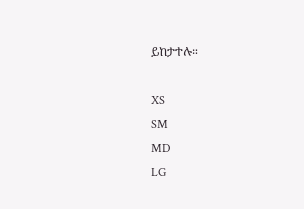ይከታተሉ።

XS
SM
MD
LG